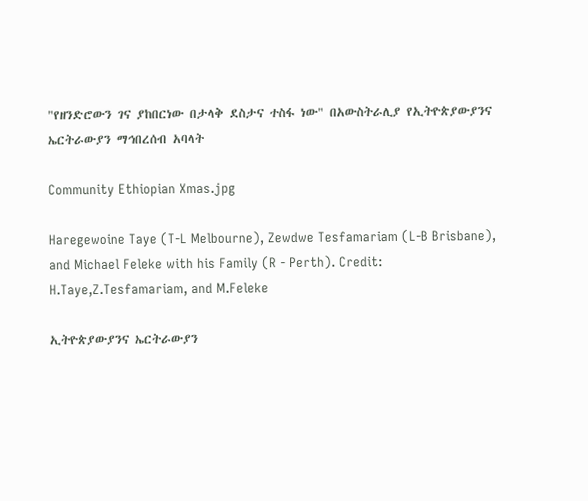"የዘንድሮውን ገና ያከበርነው በታላቅ ደስታና ተስፋ ነው" በአውስትራሊያ የኢትዮጵያውያንና ኤርትራውያን ማኅበረሰብ አባላት

Community Ethiopian Xmas.jpg

Haregewoine Taye (T-L Melbourne), Zewdwe Tesfamariam (L-B Brisbane), and Michael Feleke with his Family (R - Perth). Credit: H.Taye,Z.Tesfamariam, and M.Feleke

ኢትዮጵያውያንና ኤርትራውያን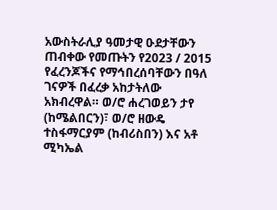አውስትራሊያ ዓመታዊ ዑደታቸውን ጠብቀው የመጡትን የ2023 / 2015 የፈረንጆችና የማኅበረሰባቸውን በዓለ ገናዎች በፈረቃ አከታትለው አክብረዋል። ወ/ሮ ሐረገወይን ታየ (ከሜልበርን)፣ ወ/ሮ ዘውዴ ተስፋማርያም (ከብሪስበን) እና አቶ ሚካኤል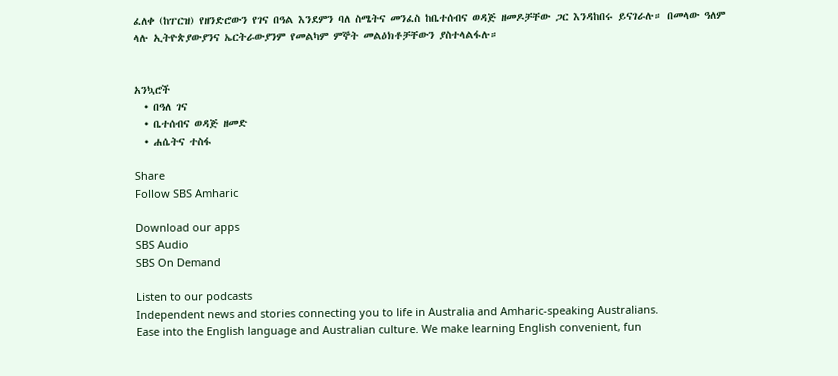ፈለቀ (ከፐርዝ) የዘንድሮውን የገና በዓል እንደምን ባለ ስሜትና መንፈስ ከቤተሰብና ወዳጅ ዘመዶቻቸው ጋር እንዳከበሩ ይናገራሉ። በመላው ዓለም ላሉ ኢትዮጵያውያንና ኤርትራውያንም የመልካም ምኞት መልዕክቶቻቸውን ያስተላልፋሉ።


አንኳሮች
  • በዓለ ገና
  • ቤተሰብና ወዳጅ ዘመድ
  • ሐሴትና ተስፋ

Share
Follow SBS Amharic

Download our apps
SBS Audio
SBS On Demand

Listen to our podcasts
Independent news and stories connecting you to life in Australia and Amharic-speaking Australians.
Ease into the English language and Australian culture. We make learning English convenient, fun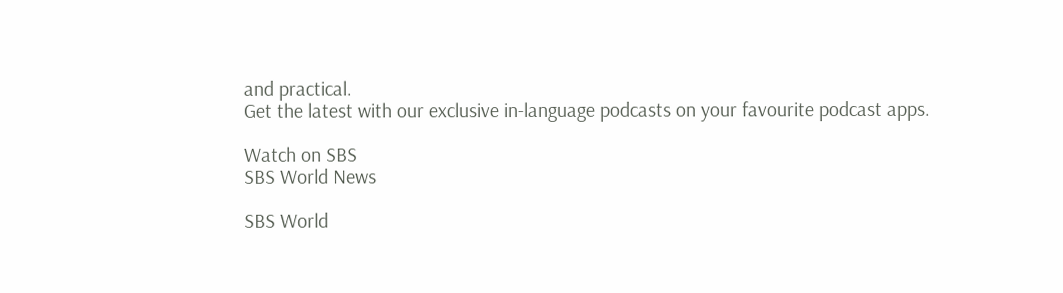and practical.
Get the latest with our exclusive in-language podcasts on your favourite podcast apps.

Watch on SBS
SBS World News

SBS World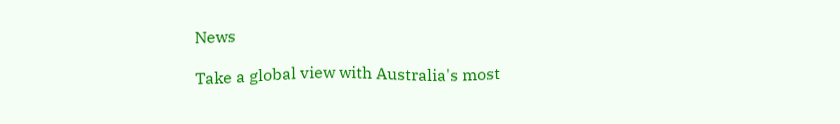News

Take a global view with Australia's most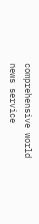comprehensive world news service